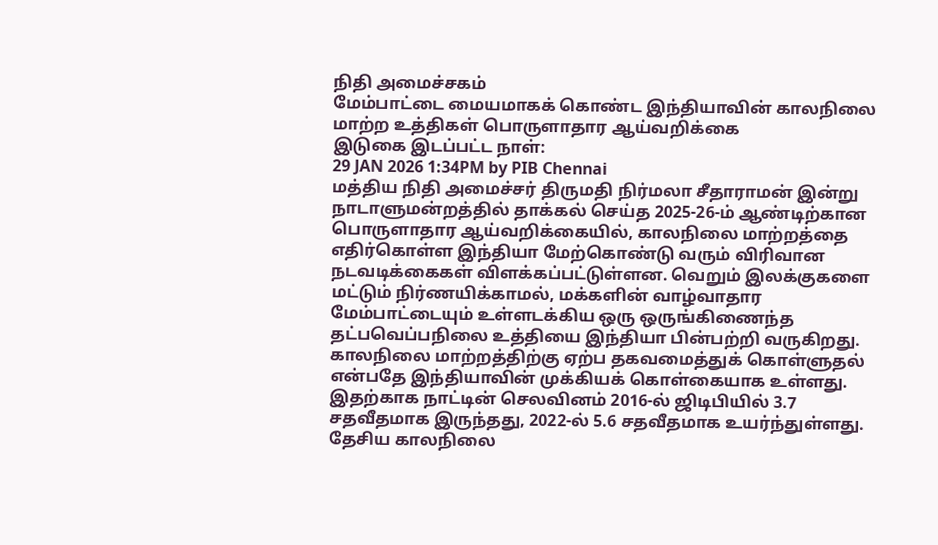நிதி அமைச்சகம்
மேம்பாட்டை மையமாகக் கொண்ட இந்தியாவின் காலநிலை மாற்ற உத்திகள் பொருளாதார ஆய்வறிக்கை
இடுகை இடப்பட்ட நாள்:
29 JAN 2026 1:34PM by PIB Chennai
மத்திய நிதி அமைச்சர் திருமதி நிர்மலா சீதாராமன் இன்று நாடாளுமன்றத்தில் தாக்கல் செய்த 2025-26-ம் ஆண்டிற்கான பொருளாதார ஆய்வறிக்கையில், காலநிலை மாற்றத்தை எதிர்கொள்ள இந்தியா மேற்கொண்டு வரும் விரிவான நடவடிக்கைகள் விளக்கப்பட்டுள்ளன. வெறும் இலக்குகளை மட்டும் நிர்ணயிக்காமல், மக்களின் வாழ்வாதார மேம்பாட்டையும் உள்ளடக்கிய ஒரு ஒருங்கிணைந்த தட்பவெப்பநிலை உத்தியை இந்தியா பின்பற்றி வருகிறது.
காலநிலை மாற்றத்திற்கு ஏற்ப தகவமைத்துக் கொள்ளுதல் என்பதே இந்தியாவின் முக்கியக் கொள்கையாக உள்ளது. இதற்காக நாட்டின் செலவினம் 2016-ல் ஜிடிபியில் 3.7 சதவீதமாக இருந்தது, 2022-ல் 5.6 சதவீதமாக உயர்ந்துள்ளது. தேசிய காலநிலை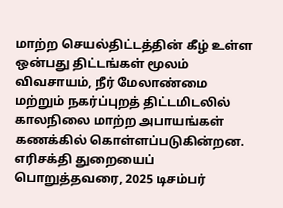மாற்ற செயல்திட்டத்தின் கீழ் உள்ள ஒன்பது திட்டங்கள் மூலம் விவசாயம், நீர் மேலாண்மை மற்றும் நகர்ப்புறத் திட்டமிடலில் காலநிலை மாற்ற அபாயங்கள் கணக்கில் கொள்ளப்படுகின்றன.
எரிசக்தி துறையைப் பொறுத்தவரை, 2025 டிசம்பர்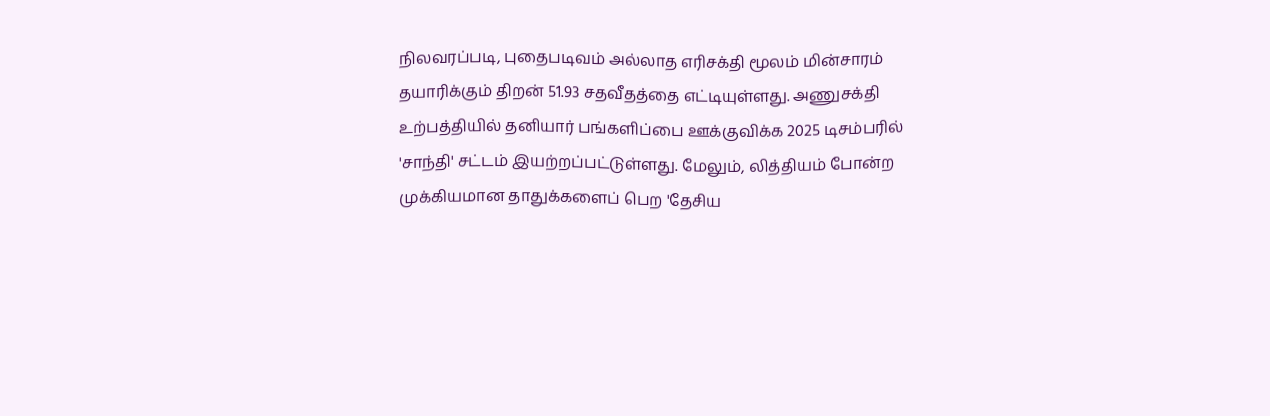நிலவரப்படி, புதைபடிவம் அல்லாத எரிசக்தி மூலம் மின்சாரம் தயாரிக்கும் திறன் 51.93 சதவீதத்தை எட்டியுள்ளது. அணுசக்தி உற்பத்தியில் தனியார் பங்களிப்பை ஊக்குவிக்க 2025 டிசம்பரில் 'சாந்தி' சட்டம் இயற்றப்பட்டுள்ளது. மேலும், லித்தியம் போன்ற முக்கியமான தாதுக்களைப் பெற 'தேசிய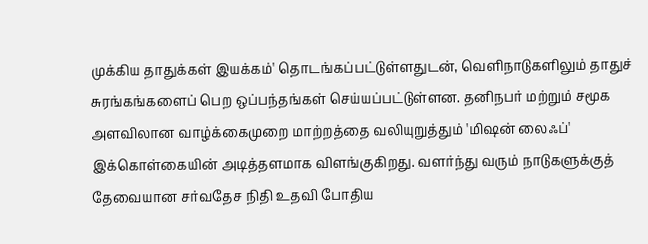முக்கிய தாதுக்கள் இயக்கம்' தொடங்கப்பட்டுள்ளதுடன், வெளிநாடுகளிலும் தாதுச் சுரங்கங்களைப் பெற ஒப்பந்தங்கள் செய்யப்பட்டுள்ளன. தனிநபர் மற்றும் சமூக அளவிலான வாழ்க்கைமுறை மாற்றத்தை வலியுறுத்தும் 'மிஷன் லைஃப்' இக்கொள்கையின் அடித்தளமாக விளங்குகிறது. வளர்ந்து வரும் நாடுகளுக்குத் தேவையான சர்வதேச நிதி உதவி போதிய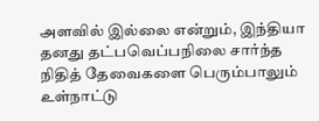அளவில் இல்லை என்றும், இந்தியா தனது தட்பவெப்பநிலை சார்ந்த நிதித் தேவைகளை பெரும்பாலும் உள்நாட்டு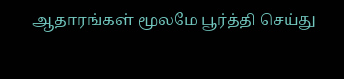ஆதாரங்கள் மூலமே பூர்த்தி செய்து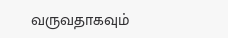வருவதாகவும்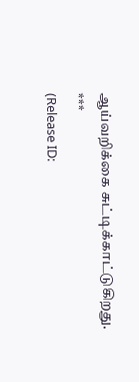ஆய்வறிக்கை சுட்டிக்காட்டுகிறது.
***
(Release ID: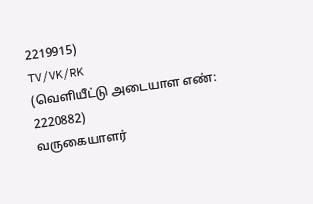2219915)
TV/VK/RK
(வெளியீட்டு அடையாள எண்: 2220882)
வருகையாளர்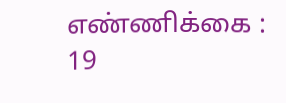எண்ணிக்கை : 19